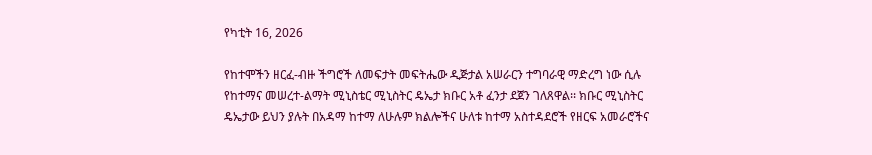የካቲት 16, 2026

የከተሞችን ዘርፈ-ብዙ ችግሮች ለመፍታት መፍትሔው ዲጅታል አሠራርን ተግባራዊ ማድረግ ነው ሲሉ የከተማና መሠረተ-ልማት ሚኒስቴር ሚኒስትር ዴኤታ ክቡር አቶ ፈንታ ደጀን ገለጸዋል፡፡ ክቡር ሚኒስትር ዴኤታው ይህን ያሉት በአዳማ ከተማ ለሁሉም ክልሎችና ሁለቱ ከተማ አስተዳደሮች የዘርፍ አመራሮችና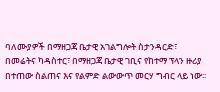ባለሙያዎች በማዘጋጃ ቤታዊ አገልግሎት ስታንዳርድ፣ በመሬትና ካዳስተር፣ በማዘጋጃ ቤታዊ ገቢና የከተማ ፕላን ዙሪያ በተጠው ስልጠና እና የልምድ ልውውጥ መርሃ ግብር ላይ ነው፡፡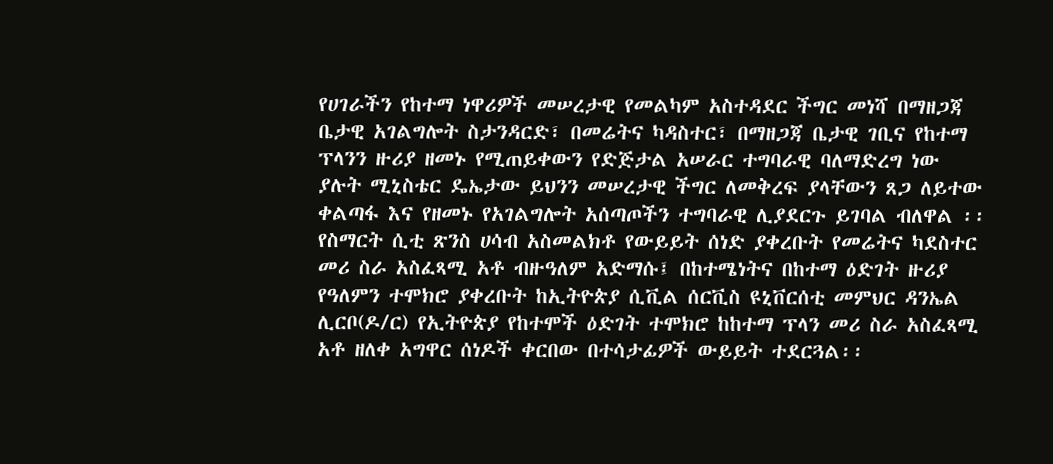የሀገራችን የከተማ ነዋሪዎች መሠረታዊ የመልካም አስተዳደር ችግር መነሻ በማዘጋጃ ቤታዊ አገልግሎት ስታንዳርድ፣ በመሬትና ካዳስተር፣ በማዘጋጃ ቤታዊ ገቢና የከተማ ፕላንን ዙሪያ ዘመኑ የሚጠይቀውን የድጅታል አሠራር ተግባራዊ ባለማድረግ ነው ያሉት ሚኒስቴር ዴኤታው ይህንን መሠረታዊ ችግር ለመቅረፍ ያላቸውን ጸጋ ለይተው ቀልጣፋ እና የዘመኑ የአገልግሎት አሰጣጦችን ተግባራዊ ሊያደርጉ ይገባል ብለዋል ፡፡ የስማርት ሲቲ ጽንስ ሀሳብ አስመልክቶ የውይይት ሰነድ ያቀረቡት የመሬትና ካደስተር መሪ ስራ አስፈጻሚ አቶ ብዙዓለም አድማሱ፤ በከተሜነትና በከተማ ዕድገት ዙሪያ የዓለምን ተሞክሮ ያቀረቡት ከኢትዮጵያ ሲቪል ሰርቪስ ዩኒቨርሰቲ መምህር ዳንኤል ሊርቦ(ዶ/ር) የኢትዮጵያ የከተሞች ዕድገት ተሞክሮ ከከተማ ፕላን መሪ ስራ አስፈጻሚ አቶ ዘለቀ አግዋር ሰነዶች ቀርበው በተሳታፊዎች ውይይት ተደርጓል፡፡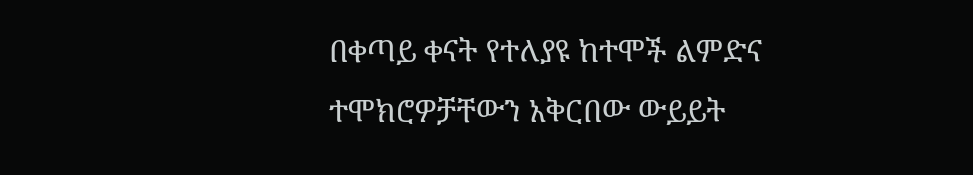በቀጣይ ቀናት የተለያዩ ከተሞች ልምድና ተሞክሮዎቻቸውን አቅርበው ውይይት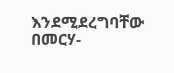እንደሚደረግባቸው በመርሃ-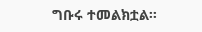ግቡሩ ተመልክቷል፡፡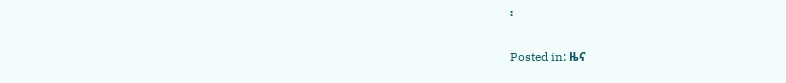፡

Posted in: ዜና